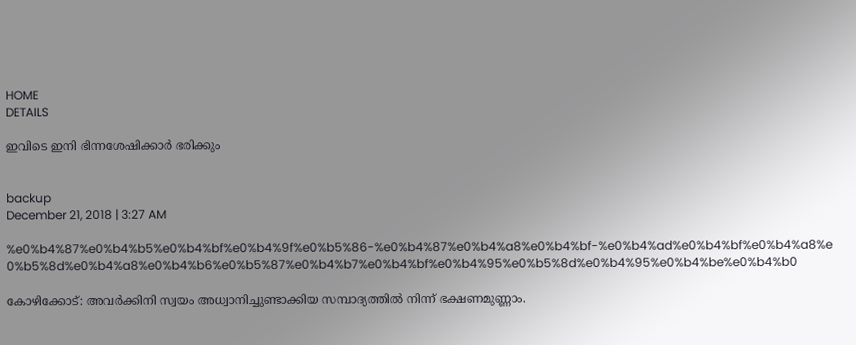HOME
DETAILS

ഇവിടെ ഇനി ഭിന്നശേഷിക്കാര്‍ ഭരിക്കും


backup
December 21, 2018 | 3:27 AM

%e0%b4%87%e0%b4%b5%e0%b4%bf%e0%b4%9f%e0%b5%86-%e0%b4%87%e0%b4%a8%e0%b4%bf-%e0%b4%ad%e0%b4%bf%e0%b4%a8%e0%b5%8d%e0%b4%a8%e0%b4%b6%e0%b5%87%e0%b4%b7%e0%b4%bf%e0%b4%95%e0%b5%8d%e0%b4%95%e0%b4%be%e0%b4%b0

കോഴിക്കോട്: അവര്‍ക്കിനി സ്വയം അധ്വാനിച്ചുണ്ടാക്കിയ സമ്പാദ്യത്തില്‍ നിന്ന് ഭക്ഷണമുണ്ണാം.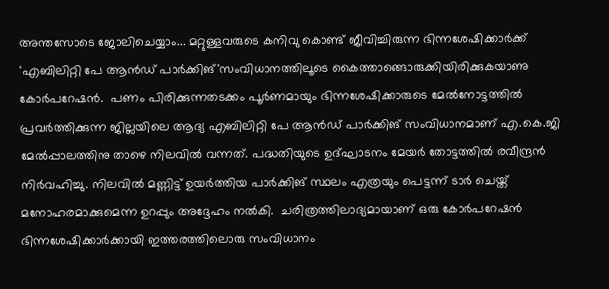അന്തസോടെ ജോലിചെയ്യാം... മറ്റുള്ളവരുടെ കനിവു കൊണ്ട് ജീവിച്ചിരുന്ന ഭിന്നശേഷിക്കാര്‍ക്ക് 'എബിലിറ്റി പേ ആന്‍ഡ് പാര്‍ക്കിങ്'സംവിധാനത്തിലൂടെ കൈത്താങ്ങൊരുക്കിയിരിക്കുകയാണു കോര്‍പറേഷന്‍.  പണം പിരിക്കുന്നതടക്കം പൂര്‍ണമായും ഭിന്നശേഷിക്കാരുടെ മേല്‍നോട്ടത്തില്‍ പ്രവര്‍ത്തിക്കുന്ന ജില്ലയിലെ ആദ്യ എബിലിറ്റി പേ ആന്‍ഡ് പാര്‍ക്കിങ് സംവിധാനമാണ് എ.കെ.ജി മേല്‍പ്പാലത്തിനു താഴെ നിലവില്‍ വന്നത്. പദ്ധതിയുടെ ഉദ്ഘാടനം മേയര്‍ തോട്ടത്തില്‍ രവീന്ദ്രന്‍ നിര്‍വഹിച്ചു. നിലവില്‍ മണ്ണിട്ട് ഉയര്‍ത്തിയ പാര്‍ക്കിങ് സ്ഥലം എത്രയും പെട്ടന്ന് ടാര്‍ ചെയ്ത് മനോഹരമാക്കുമെന്ന ഉറപ്പും അദ്ദേഹം നല്‍കി.  ചരിത്രത്തിലാദ്യമായാണ് ഒരു കോര്‍പറേഷന്‍ ഭിന്നശേഷിക്കാര്‍ക്കായി ഇത്തരത്തിലൊരു സംവിധാനം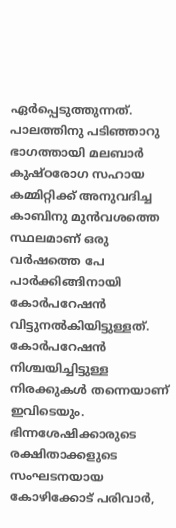ഏര്‍പ്പെടുത്തുന്നത്. പാലത്തിനു പടിഞ്ഞാറു ഭാഗത്തായി മലബാര്‍ കുഷ്ഠരോഗ സഹായ കമ്മിറ്റിക്ക് അനുവദിച്ച കാബിനു മുന്‍വശത്തെ സ്ഥലമാണ് ഒരു വര്‍ഷത്തെ പേ പാര്‍ക്കിങ്ങിനായി കോര്‍പറേഷന്‍ വിട്ടുനല്‍കിയിട്ടുള്ളത്. കോര്‍പറേഷന്‍ നിശ്ചയിച്ചിട്ടുള്ള നിരക്കുകള്‍ തന്നെയാണ് ഇവിടെയും. ഭിന്നശേഷിക്കാരുടെ രക്ഷിതാക്കളുടെ സംഘടനയായ കോഴിക്കോട് പരിവാര്‍,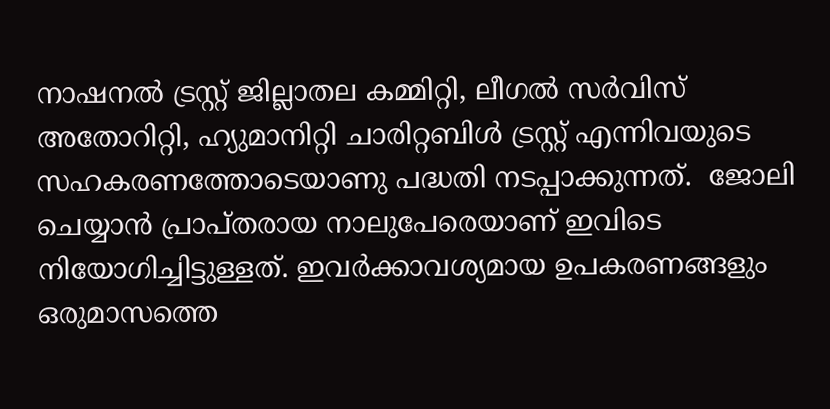നാഷനല്‍ ട്രസ്റ്റ് ജില്ലാതല കമ്മിറ്റി, ലീഗല്‍ സര്‍വിസ് അതോറിറ്റി, ഹ്യുമാനിറ്റി ചാരിറ്റബിള്‍ ട്രസ്റ്റ് എന്നിവയുടെ സഹകരണത്തോടെയാണു പദ്ധതി നടപ്പാക്കുന്നത്.  ജോലി ചെയ്യാന്‍ പ്രാപ്തരായ നാലുപേരെയാണ് ഇവിടെ നിയോഗിച്ചിട്ടുള്ളത്. ഇവര്‍ക്കാവശ്യമായ ഉപകരണങ്ങളും ഒരുമാസത്തെ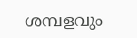ശമ്പളവും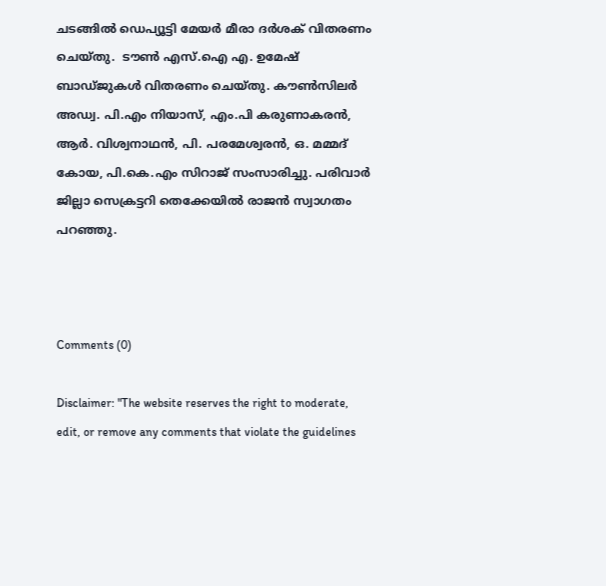ചടങ്ങില്‍ ഡെപ്യൂട്ടി മേയര്‍ മീരാ ദര്‍ശക് വിതരണം ചെയ്തു.  ടൗണ്‍ എസ്.ഐ എ. ഉമേഷ് ബാഡ്ജുകള്‍ വിതരണം ചെയ്തു. കൗണ്‍സിലര്‍ അഡ്വ. പി.എം നിയാസ്, എം.പി കരുണാകരന്‍, ആര്‍. വിശ്വനാഥന്‍, പി. പരമേശ്വരന്‍, ഒ. മമ്മദ് കോയ, പി.കെ.എം സിറാജ് സംസാരിച്ചു. പരിവാര്‍ ജില്ലാ സെക്രട്ടറി തെക്കേയില്‍ രാജന്‍ സ്വാഗതം പറഞ്ഞു.



Comments (0)

Disclaimer: "The website reserves the right to moderate, edit, or remove any comments that violate the guidelines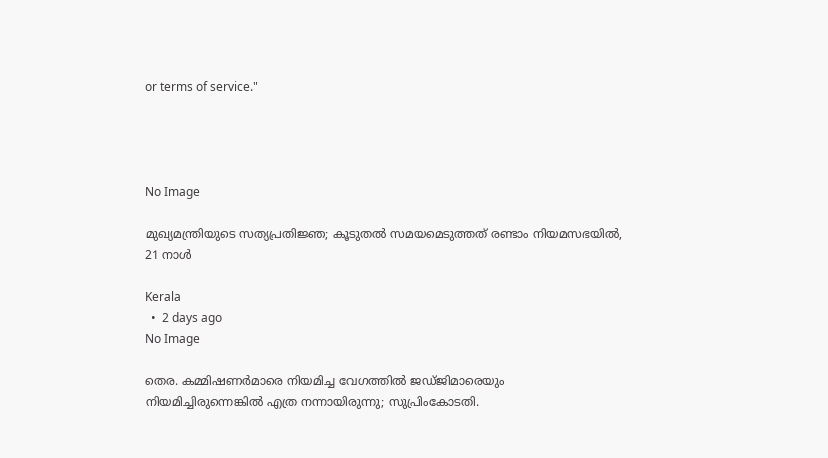or terms of service."




No Image

മുഖ്യമന്ത്രിയുടെ സത്യപ്രതിജ്ഞ; കൂടുതല്‍ സമയമെടുത്തത് രണ്ടാം നിയമസഭയില്‍, 21 നാള്‍

Kerala
  •  2 days ago
No Image

തെര. കമ്മിഷണർമാരെ നിയമിച്ച വേഗത്തിൽ ജഡ്ജിമാരെയും നിയമിച്ചിരുന്നെങ്കിൽ എത്ര നന്നായിരുന്നു; സുപ്രിംകോടതി.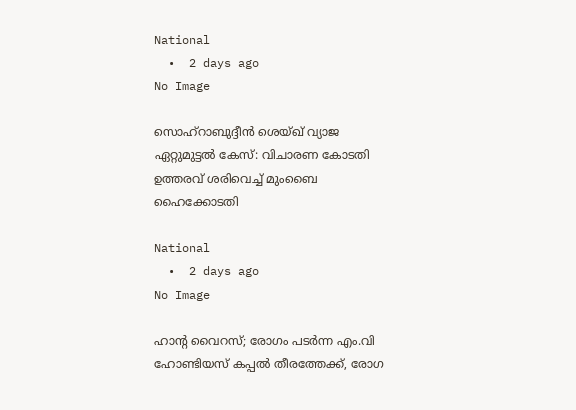National
  •  2 days ago
No Image

സൊഹ്‌റാബുദ്ദീന്‍ ശെയ്ഖ് വ്യാജ ഏറ്റുമുട്ടല്‍ കേസ്: വിചാരണ കോടതി ഉത്തരവ് ശരിവെച്ച് മുംബൈ ഹൈക്കോടതി

National
  •  2 days ago
No Image

ഹാന്റ വൈറസ്; രോഗം പടർന്ന എം.വി ഹോണ്ടിയസ് കപ്പൽ തീരത്തേക്ക്, രോഗ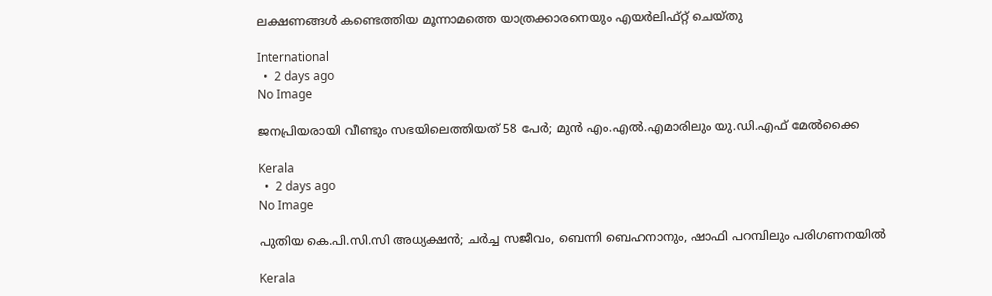ലക്ഷണങ്ങള്‍ കണ്ടെത്തിയ മൂന്നാമത്തെ യാത്രക്കാരനെയും എയര്‍ലിഫ്റ്റ് ചെയ്തു

International
  •  2 days ago
No Image

ജനപ്രിയരായി വീണ്ടും സഭയിലെത്തിയത് 58 പേർ; മുൻ എം.എൽ.എമാരിലും യു.ഡി.എഫ് മേൽക്കൈ

Kerala
  •  2 days ago
No Image

പുതിയ കെ.പി.സി.സി അധ്യക്ഷൻ; ചർച്ച സജീവം, ബെന്നി ബെഹനാനും, ഷാഫി പറമ്പിലും പരിഗണനയിൽ

Kerala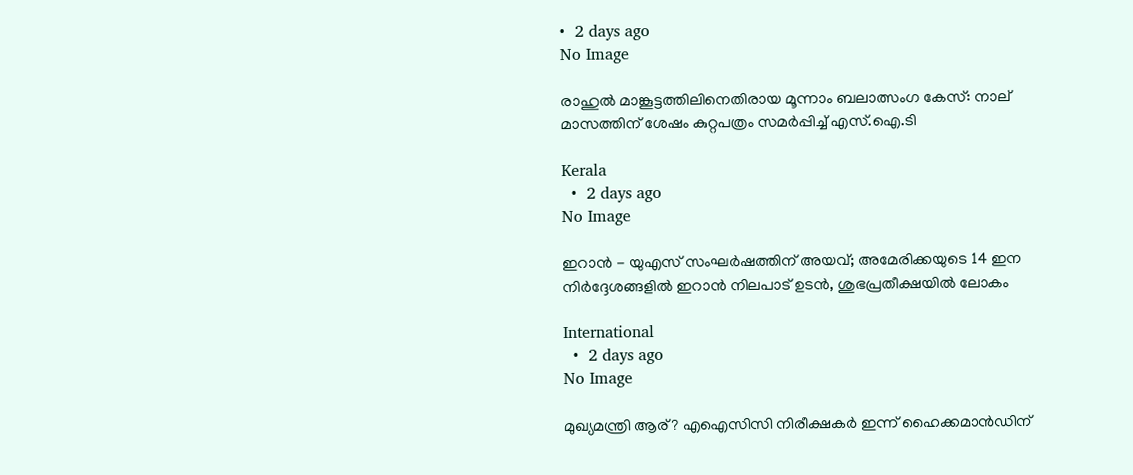•  2 days ago
No Image

രാഹുൽ മാങ്കൂട്ടത്തിലിനെതിരായ മൂന്നാം ബലാത്സംഗ കേസ്: നാല് മാസത്തിന് ശേഷം കുറ്റപത്രം സമർപ്പിച്ച് എസ്.ഐ.ടി

Kerala
  •  2 days ago
No Image

ഇറാൻ - യുഎസ് സംഘർഷത്തിന് അയവ്; അമേരിക്കയുടെ 14 ഇന നിർദ്ദേശങ്ങളിൽ ഇറാൻ നിലപാട് ഉടൻ, ശുഭപ്രതീക്ഷയിൽ ലോകം

International
  •  2 days ago
No Image

മുഖ്യമന്ത്രി ആര്? എഐസിസി നിരീക്ഷകർ ഇന്ന് ഹൈക്കമാൻഡിന്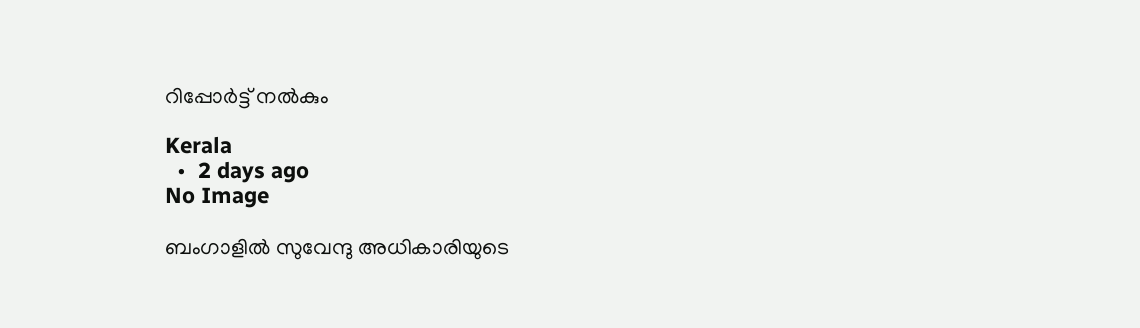റിപ്പോർട്ട് നൽകും

Kerala
  •  2 days ago
No Image

ബംഗാളിൽ സുവേന്ദു അധികാരിയുടെ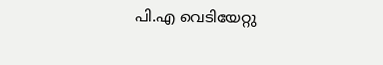പി.എ വെടിയേറ്റു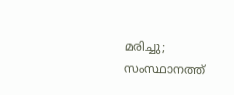മരിച്ചു; സംസ്ഥാനത്ത്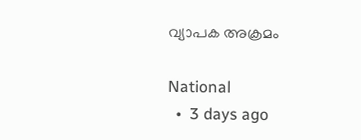വ്യാപക അക്രമം

National
  •  3 days ago